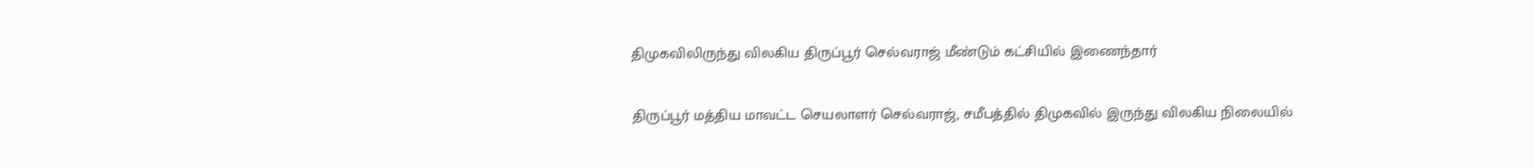திமுகவிலிருந்து விலகிய திருப்பூர் செல்வராஜ் மீண்டும் கட்சியில் இணைந்தார்

திருப்பூர் மத்திய மாவட்ட செயலாளர் செல்வராஜ், சமீபத்தில் திமுகவில் இருந்து விலகிய நிலையில்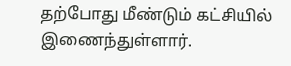தற்போது மீண்டும் கட்சியில் இணைந்துள்ளார்.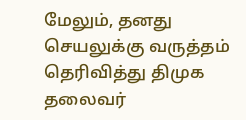மேலும், தனது செயலுக்கு வருத்தம் தெரிவித்து திமுக தலைவர்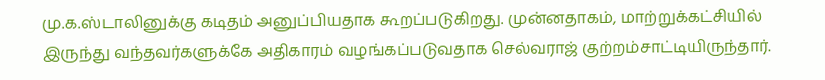மு.க.ஸ்டாலினுக்கு கடிதம் அனுப்பியதாக கூறப்படுகிறது. முன்னதாகம், மாற்றுக்கட்சியில் இருந்து வந்தவர்களுக்கே அதிகாரம் வழங்கப்படுவதாக செல்வராஜ் குற்றம்சாட்டியிருந்தார்.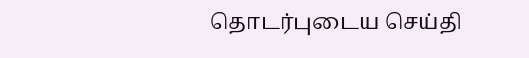தொடர்புடைய செய்தி